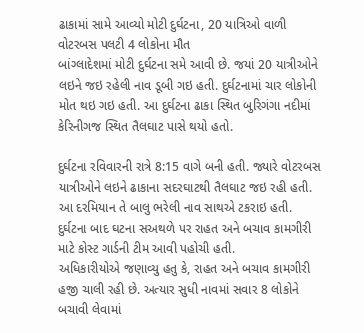ઢાકામાં સામે આવ્યો મોટી દુર્ઘટના, 20 યાત્રિઓ વાળી વોટરબસ પલટી 4 લોકોના મૌત
બાંગ્લાદેશમાં મોટી દુર્ઘટના સમે આવી છે. જયાં 20 યાત્રીઓને લઇને જઇ રહેલી નાવ ડૂબી ગઇ હતી. દુર્ઘટનામાં ચાર લોકોની મોત થઇ ગઇ હતી. આ દુર્ઘટના ઢાકા સ્થિત બુરિગંગા નદીમાં કેરિનીગજ સ્થિત તૈલઘાટ પાસે થયો હતો.

દુર્ઘટના રવિવારની રાત્રે 8:15 વાગે બની હતી. જ્યારે વોટરબસ યાત્રીઓને લઇને ઢાકાના સદરઘાટથી તૈલઘાટ જઇ રહી હતી. આ દરમિયાન તે બાલુ ભરેલી નાવ સાથએ ટકરાઇ હતી. દુર્ઘટના બાદ ઘટના સઅથળે પર રાહત અને બચાવ કામગીરી માટે કોસ્ટ ગાર્ડની ટીમ આવી પહોચી હતી.
અધિકારીયોએ જણાવ્યુ હતુ કે, રાહત અને બચાવ કામગીરી હજી ચાલી રહી છે. અત્યાર સુધી નાવમાં સવાર 8 લોકોને બચાવી લેવામાં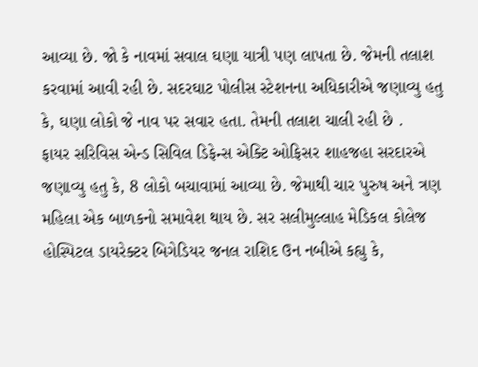આવ્યા છે. જો કે નાવમાં સવાલ ઘણા યાત્રી પણ લાપતા છે. જેમની તલાશ કરવામાં આવી રહી છે. સદરઘાટ પોલીસ સ્ટેશનના અધિકારીએ જણાવ્યુ હતુ કે, ઘણા લોકો જે નાવ પર સવાર હતા. તેમની તલાશ ચાલી રહી છે .
ફાયર સરિવિસ એન્ડ સિવિલ ડિફેન્સ એક્ટિ ઓફિસર શાહજહા સરદારએ જણાવ્યુ હતુ કે, 8 લોકો બચાવામાં આવ્યા છે. જેમાથી ચાર પુરુષ અને ત્રણ મહિલા એક બાળકનો સમાવેશ થાય છે. સર સલીમુલ્લાહ મેડિકલ કોલેજ હોસ્પિટલ ડાયરેક્ટર બિગેડિયર જનલ રાશિદ ઉન નબીએ કહ્યુ કે,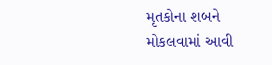મૃતકોના શબને મોકલવામાં આવી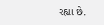રહ્યા છે.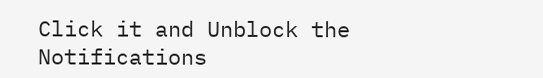Click it and Unblock the Notifications